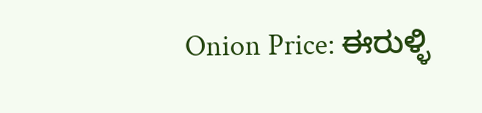Onion Price: ಈರುಳ್ಳಿ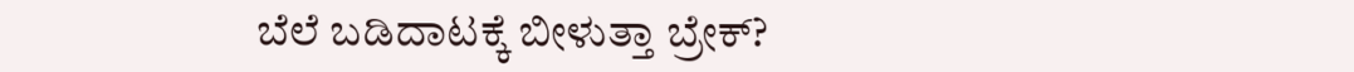ಬೆಲೆ ಬಡಿದಾಟಕ್ಕೆ ಬೀಳುತ್ತಾ ಬ್ರೇಕ್?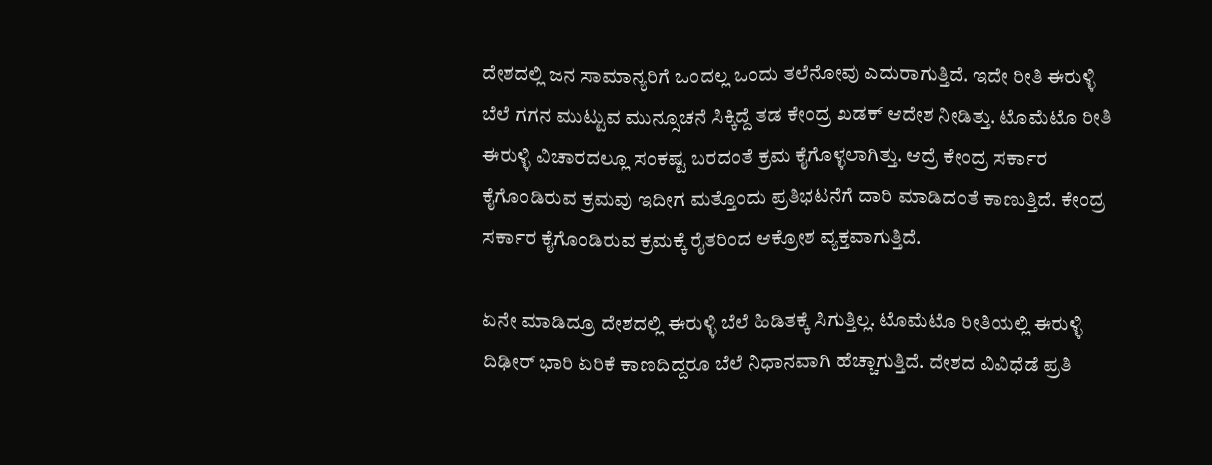ದೇಶದಲ್ಲಿ ಜನ ಸಾಮಾನ್ಯರಿಗೆ ಒಂದಲ್ಲ ಒಂದು ತಲೆನೋವು ಎದುರಾಗುತ್ತಿದೆ. ಇದೇ ರೀತಿ ಈರುಳ್ಳಿ ಬೆಲೆ ಗಗನ ಮುಟ್ಟುವ ಮುನ್ಸೂಚನೆ ಸಿಕ್ಕಿದ್ದೆ ತಡ ಕೇಂದ್ರ ಖಡಕ್ ಆದೇಶ ನೀಡಿತ್ತು. ಟೊಮೆಟೊ ರೀತಿ ಈರುಳ್ಳಿ ವಿಚಾರದಲ್ಲೂ ಸಂಕಷ್ಟ ಬರದಂತೆ ಕ್ರಮ ಕೈಗೊಳ್ಳಲಾಗಿತ್ತು. ಆದ್ರೆ ಕೇಂದ್ರ ಸರ್ಕಾರ ಕೈಗೊಂಡಿರುವ ಕ್ರಮವು ಇದೀಗ ಮತ್ತೊಂದು ಪ್ರತಿಭಟನೆಗೆ ದಾರಿ ಮಾಡಿದಂತೆ ಕಾಣುತ್ತಿದೆ. ಕೇಂದ್ರ ಸರ್ಕಾರ ಕೈಗೊಂಡಿರುವ ಕ್ರಮಕ್ಕೆ ರೈತರಿಂದ ಆಕ್ರೋಶ ವ್ಯಕ್ತವಾಗುತ್ತಿದೆ.

ಏನೇ ಮಾಡಿದ್ರೂ ದೇಶದಲ್ಲಿ ಈರುಳ್ಳಿ ಬೆಲೆ ಹಿಡಿತಕ್ಕೆ ಸಿಗುತ್ತಿಲ್ಲ. ಟೊಮೆಟೊ ರೀತಿಯಲ್ಲಿ ಈರುಳ್ಳಿ ದಿಢೀರ್ ಭಾರಿ ಏರಿಕೆ ಕಾಣದಿದ್ದರೂ ಬೆಲೆ ನಿಧಾನವಾಗಿ ಹೆಚ್ಚಾಗುತ್ತಿದೆ. ದೇಶದ ವಿವಿಧೆಡೆ ಪ್ರತಿ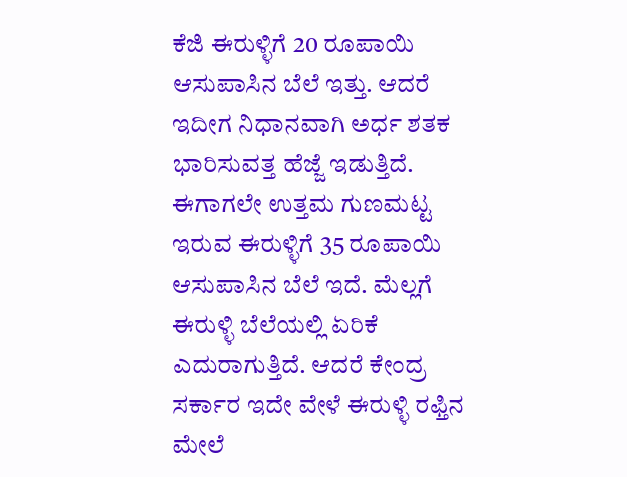ಕೆಜಿ ಈರುಳ್ಳಿಗೆ 20 ರೂಪಾಯಿ ಆಸುಪಾಸಿನ ಬೆಲೆ ಇತ್ತು. ಆದರೆ ಇದೀಗ ನಿಧಾನವಾಗಿ ಅರ್ಧ ಶತಕ ಭಾರಿಸುವತ್ತ ಹೆಜ್ಜೆ ಇಡುತ್ತಿದೆ. ಈಗಾಗಲೇ ಉತ್ತಮ ಗುಣಮಟ್ಟ ಇರುವ ಈರುಳ್ಳಿಗೆ 35 ರೂಪಾಯಿ ಆಸುಪಾಸಿನ ಬೆಲೆ ಇದೆ. ಮೆಲ್ಲಗೆ ಈರುಳ್ಳಿ ಬೆಲೆಯಲ್ಲಿ ಏರಿಕೆ ಎದುರಾಗುತ್ತಿದೆ. ಆದರೆ ಕೇಂದ್ರ ಸರ್ಕಾರ ಇದೇ ವೇಳೆ ಈರುಳ್ಳಿ ರಫ್ತಿನ ಮೇಲೆ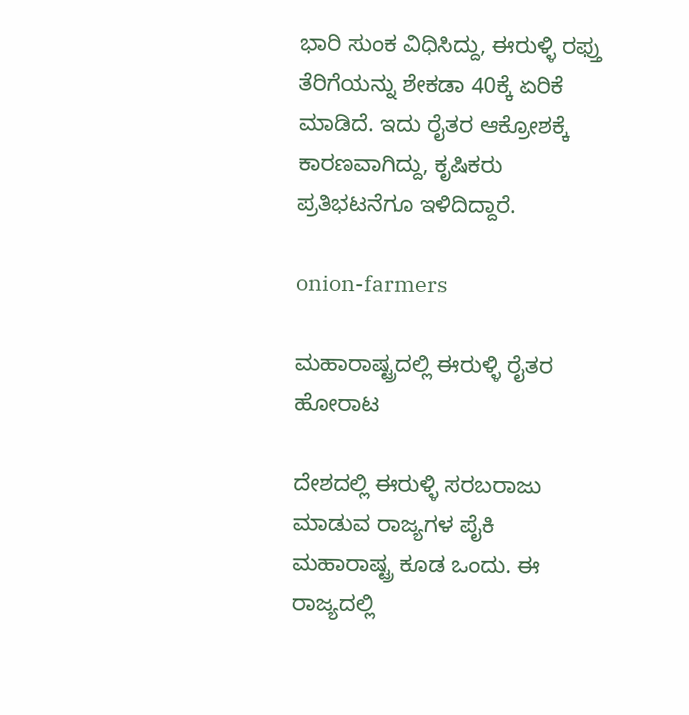ಭಾರಿ ಸುಂಕ ವಿಧಿಸಿದ್ದು, ಈರುಳ್ಳಿ ರಫ್ತು ತೆರಿಗೆಯನ್ನು ಶೇಕಡಾ 40ಕ್ಕೆ ಏರಿಕೆ ಮಾಡಿದೆ. ಇದು ರೈತರ ಆಕ್ರೋಶಕ್ಕೆ ಕಾರಣವಾಗಿದ್ದು, ಕೃಷಿಕರು ಪ್ರತಿಭಟನೆಗೂ ಇಳಿದಿದ್ದಾರೆ.

onion-farmers

ಮಹಾರಾಷ್ಟ್ರದಲ್ಲಿ ಈರುಳ್ಳಿ ರೈತರ ಹೋರಾಟ

ದೇಶದಲ್ಲಿ ಈರುಳ್ಳಿ ಸರಬರಾಜು ಮಾಡುವ ರಾಜ್ಯಗಳ ಪೈಕಿ ಮಹಾರಾಷ್ಟ್ರ ಕೂಡ ಒಂದು. ಈ ರಾಜ್ಯದಲ್ಲಿ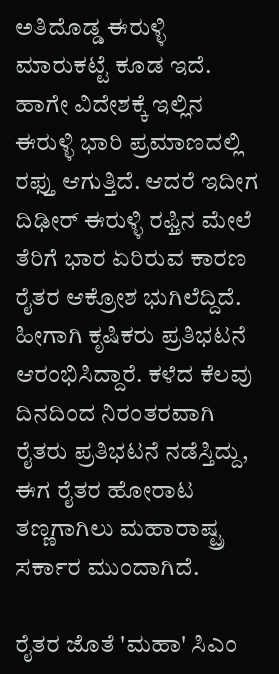ಅತಿದೊಡ್ಡ ಈರುಳ್ಳಿ ಮಾರುಕಟ್ಟೆ ಕೂಡ ಇದೆ. ಹಾಗೇ ವಿದೇಶಕ್ಕೆ ಇಲ್ಲಿನ ಈರುಳ್ಳಿ ಭಾರಿ ಪ್ರಮಾಣದಲ್ಲಿ ರಫ್ತು ಆಗುತ್ತಿದೆ. ಆದರೆ ಇದೀಗ ದಿಢೀರ್ ಈರುಳ್ಳಿ ರಫ್ತಿನ ಮೇಲೆ ತೆರಿಗೆ ಭಾರ ಏರಿರುವ ಕಾರಣ ರೈತರ ಆಕ್ರೋಶ ಭುಗಿಲೆದ್ದಿದೆ. ಹೀಗಾಗಿ ಕೃಷಿಕರು ಪ್ರತಿಭಟನೆ ಆರಂಭಿಸಿದ್ದಾರೆ. ಕಳೆದ ಕೆಲವು ದಿನದಿಂದ ನಿರಂತರವಾಗಿ ರೈತರು ಪ್ರತಿಭಟನೆ ನಡೆಸ್ತಿದ್ದು, ಈಗ ರೈತರ ಹೋರಾಟ ತಣ್ಣಗಾಗಿಲು ಮಹಾರಾಷ್ಟ್ರ ಸರ್ಕಾರ ಮುಂದಾಗಿದೆ.

ರೈತರ ಜೊತೆ 'ಮಹಾ' ಸಿಎಂ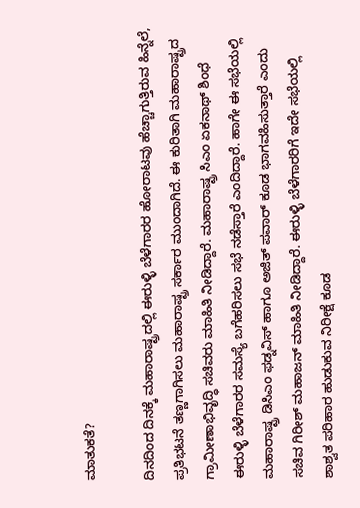ಮಾತುಕತೆ?

ದಿನದಿಂದ ದಿನಕ್ಕೆ ಮಹಾರಾಷ್ಟ್ರದಲ್ಲಿ ಈರುಳ್ಳಿ ಬೆಳೆಗಾರರ ಹೋರಾಟವು ಹೆಚ್ಚಾಗುತ್ತಿರುವ ಹಿನ್ನೆಲೆ, ಪ್ರತಿಭಟನೆ ತಣ್ಣಗಾಗಿಸಲು ಮಹಾರಾಷ್ಟ್ರ ಸರ್ಕಾರ ಮುಂದಾಗಿದೆ. ಈ ಕುರಿತಾಗಿ ಮಹಾರಾಷ್ಟ್ರದ ಗ್ರಾಮೀಣಾಭಿವೃದ್ಧಿ ಸಚಿವರು ಮಾಹಿತಿ ನೀಡಿದ್ದಾರೆ. ಮಹಾರಾಷ್ಟ್ರ ಸಿಎಂ ಏಕನಾಥ್ ಶಿಂಧೆ ಈರುಳ್ಳಿ ಬೆಳೆಗಾರರ ಸಮಸ್ಯೆ ಬಗೆಹರಿಸಲು ಸಭೆ ನಡೆಸ್ತಾರೆ ಎಂದಿದ್ದಾರೆ. ಹಾಗೇ ಈ ಸಭೆಯಲ್ಲಿ ಮಹಾರಾಷ್ಟ್ರ ಡಿಸಿಎಂ ಫಡ್ನವಿಸ್ ಹಾಗೂ ಅಜಿತ್ ಪವಾರ್ ಕೂಡ ಭಾಗವಹಿಸುತ್ತಾರೆ ಎಂದು ಸಚಿವ ಗಿರೀಶ್ ಮಹಾಜನ್ ಮಾಹಿತಿ ನೀಡಿದ್ದಾರೆ. ಈರುಳ್ಳಿ ಬೆಳೆಗಾರರಿಗೆ ಇದೇ ಸಭೆಯಲ್ಲಿ ಶಾಶ್ವತ ಪರಿಹಾರ ಹುಡುಕುವ ನಿರೀಕ್ಷೆ ಕೂಡ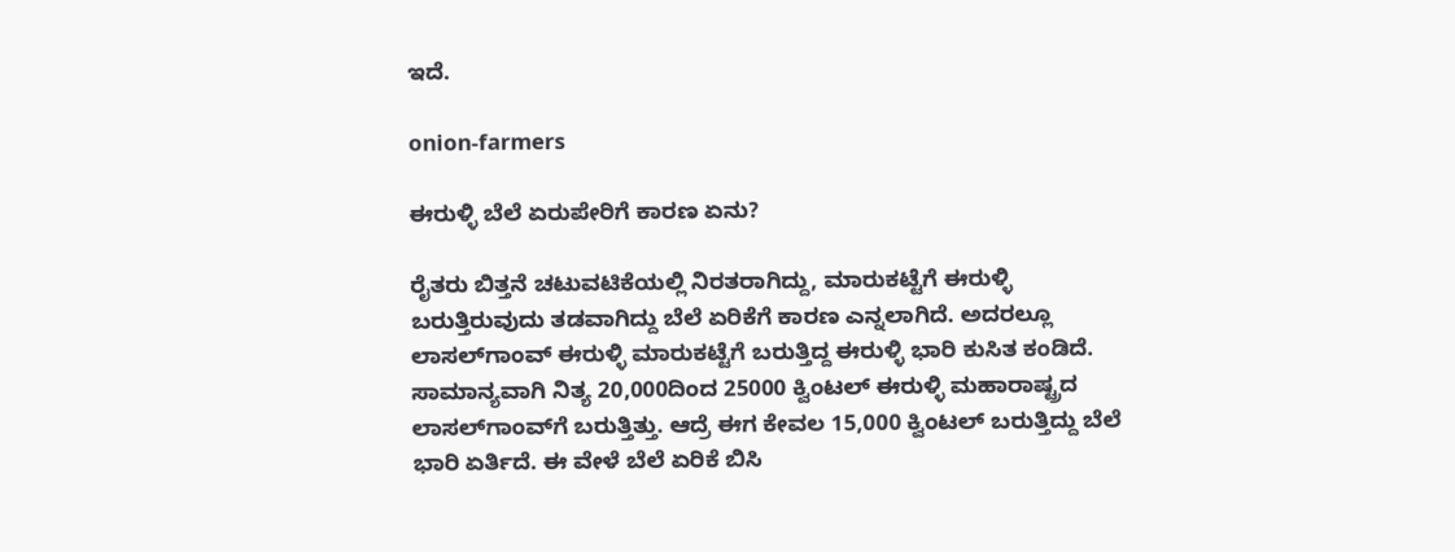ಇದೆ.

onion-farmers

ಈರುಳ್ಳಿ ಬೆಲೆ ಏರುಪೇರಿಗೆ ಕಾರಣ ಏನು?

ರೈತರು ಬಿತ್ತನೆ ಚಟುವಟಿಕೆಯಲ್ಲಿ ನಿರತರಾಗಿದ್ದು, ಮಾರುಕಟ್ಟೆಗೆ ಈರುಳ್ಳಿ ಬರುತ್ತಿರುವುದು ತಡವಾಗಿದ್ದು ಬೆಲೆ ಏರಿಕೆಗೆ ಕಾರಣ ಎನ್ನಲಾಗಿದೆ. ಅದರಲ್ಲೂ ಲಾಸಲ್‌ಗಾಂವ್ ಈರುಳ್ಳಿ ಮಾರುಕಟ್ಟೆಗೆ ಬರುತ್ತಿದ್ದ ಈರುಳ್ಳಿ ಭಾರಿ ಕುಸಿತ ಕಂಡಿದೆ. ಸಾಮಾನ್ಯವಾಗಿ ನಿತ್ಯ 20,000ದಿಂದ 25000 ಕ್ವಿಂಟಲ್ ಈರುಳ್ಳಿ ಮಹಾರಾಷ್ಟ್ರದ ಲಾಸಲ್‌ಗಾಂವ್‌ಗೆ ಬರುತ್ತಿತ್ತು. ಆದ್ರೆ ಈಗ ಕೇವಲ 15,000 ಕ್ವಿಂಟಲ್ ಬರುತ್ತಿದ್ದು ಬೆಲೆ ಭಾರಿ ಏರ್ತಿದೆ. ಈ ವೇಳೆ ಬೆಲೆ ಏರಿಕೆ ಬಿಸಿ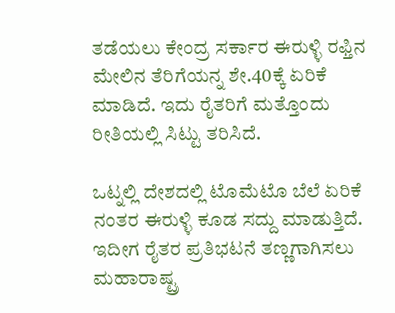ತಡೆಯಲು ಕೇಂದ್ರ ಸರ್ಕಾರ ಈರುಳ್ಳಿ ರಫ್ತಿನ ಮೇಲಿನ ತೆರಿಗೆಯನ್ನ ಶೇ.40ಕ್ಕೆ ಏರಿಕೆ ಮಾಡಿದೆ. ಇದು ರೈತರಿಗೆ ಮತ್ತೊಂದು ರೀತಿಯಲ್ಲಿ ಸಿಟ್ಟು ತರಿಸಿದೆ.

ಒಟ್ನಲ್ಲಿ ದೇಶದಲ್ಲಿ ಟೊಮೆಟೊ ಬೆಲೆ ಏರಿಕೆ ನಂತರ ಈರುಳ್ಳಿ ಕೂಡ ಸದ್ದು ಮಾಡುತ್ತಿದೆ. ಇದೀಗ ರೈತರ ಪ್ರತಿಭಟನೆ ತಣ್ಣಗಾಗಿಸಲು ಮಹಾರಾಷ್ಟ್ರ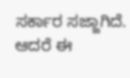ಸರ್ಕಾರ ಸಜ್ಜಾಗಿದೆ. ಆದರೆ ಈ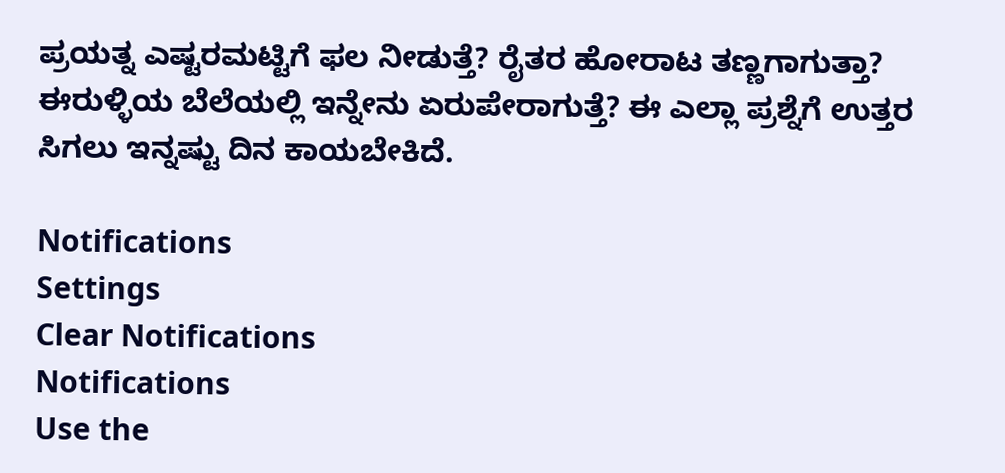ಪ್ರಯತ್ನ ಎಷ್ಟರಮಟ್ಟಿಗೆ ಫಲ ನೀಡುತ್ತೆ? ರೈತರ ಹೋರಾಟ ತಣ್ಣಗಾಗುತ್ತಾ? ಈರುಳ್ಳಿಯ ಬೆಲೆಯಲ್ಲಿ ಇನ್ನೇನು ಏರುಪೇರಾಗುತ್ತೆ? ಈ ಎಲ್ಲಾ ಪ್ರಶ್ನೆಗೆ ಉತ್ತರ ಸಿಗಲು ಇನ್ನಷ್ಟು ದಿನ ಕಾಯಬೇಕಿದೆ.

Notifications
Settings
Clear Notifications
Notifications
Use the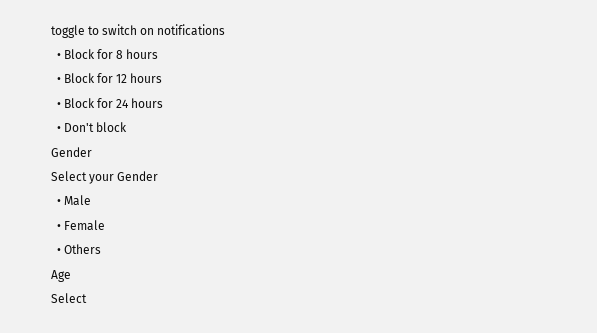toggle to switch on notifications
  • Block for 8 hours
  • Block for 12 hours
  • Block for 24 hours
  • Don't block
Gender
Select your Gender
  • Male
  • Female
  • Others
Age
Select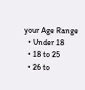your Age Range
  • Under 18
  • 18 to 25
  • 26 to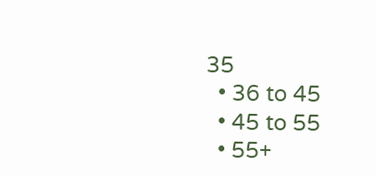35
  • 36 to 45
  • 45 to 55
  • 55+